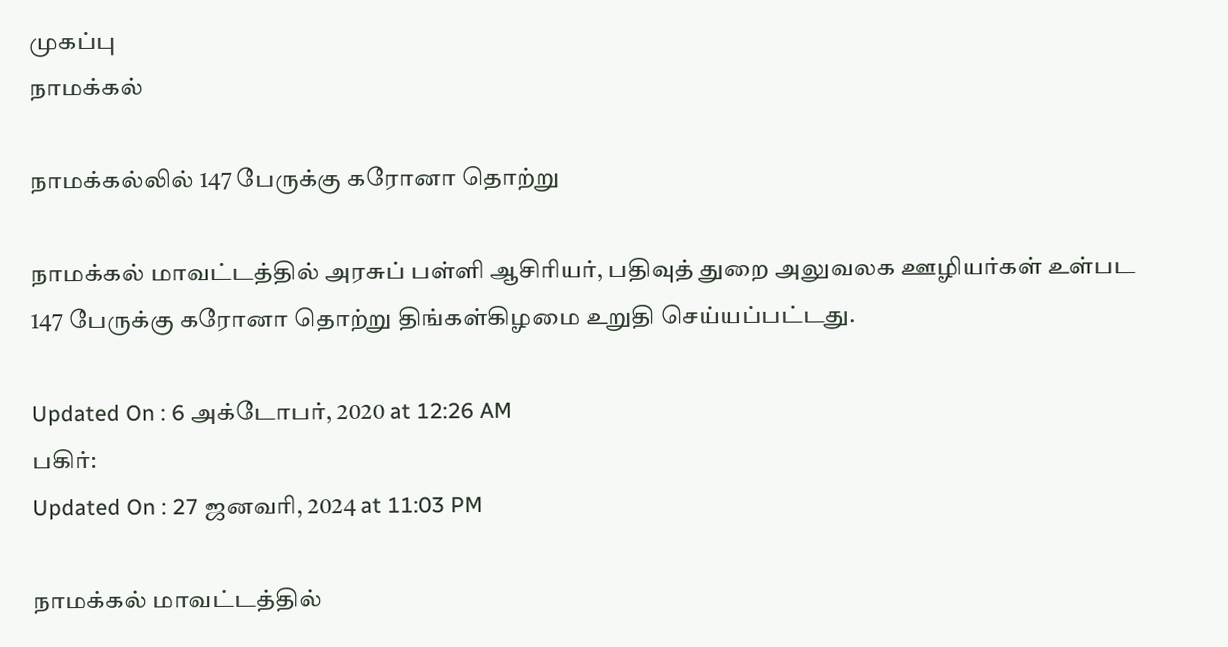முகப்பு
நாமக்கல்

நாமக்கல்லில் 147 பேருக்கு கரோனா தொற்று

நாமக்கல் மாவட்டத்தில் அரசுப் பள்ளி ஆசிரியர், பதிவுத் துறை அலுவலக ஊழியர்கள் உள்பட 147 பேருக்கு கரோனா தொற்று திங்கள்கிழமை உறுதி செய்யப்பட்டது.

Updated On : 6 அக்டோபர், 2020 at 12:26 AM
பகிர்:
Updated On : 27 ஜனவரி, 2024 at 11:03 PM

நாமக்கல் மாவட்டத்தில்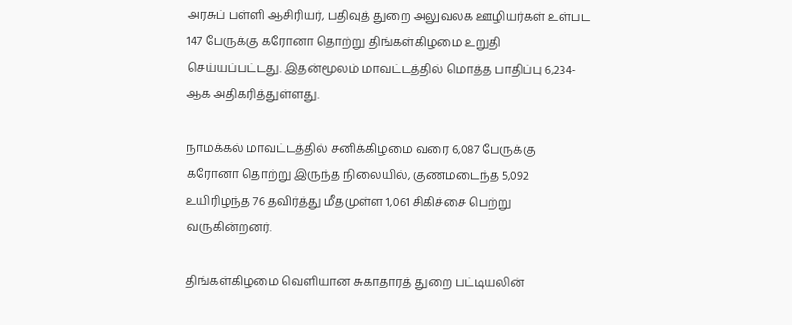அரசுப் பள்ளி ஆசிரியர், பதிவுத் துறை அலுவலக ஊழியர்கள் உள்பட 147 பேருக்கு கரோனா தொற்று திங்கள்கிழமை உறுதி செய்யப்பட்டது. இதன்மூலம் மாவட்டத்தில் மொத்த பாதிப்பு 6,234-ஆக அதிகரித்துள்ளது.

நாமக்கல் மாவட்டத்தில் சனிக்கிழமை வரை 6,087 பேருக்கு கரோனா தொற்று இருந்த நிலையில், குணமடைந்த 5,092 உயிரிழந்த 76 தவிர்த்து மீதமுள்ள 1,061 சிகிச்சை பெற்று வருகின்றனர்.

திங்கள்கிழமை வெளியான சுகாதாரத் துறை பட்டியலின்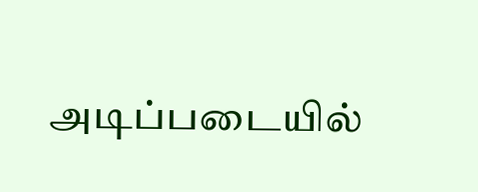அடிப்படையில்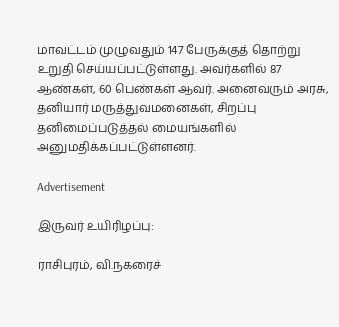மாவட்டம் முழுவதும் 147 பேருக்குத் தொற்று உறுதி செய்யப்பட்டுள்ளது. அவர்களில் 87 ஆண்கள், 60 பெண்கள் ஆவர். அனைவரும் அரசு, தனியார் மருத்துவமனைகள், சிறப்பு தனிமைப்படுத்தல் மையங்களில் அனுமதிக்கப்பட்டுள்ளனர்.

Advertisement

இருவர் உயிரிழப்பு:

ராசிபுரம், வி.நகரைச்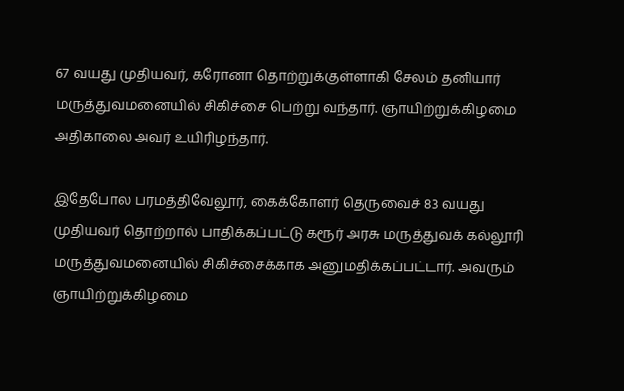67 வயது முதியவர், கரோனா தொற்றுக்குள்ளாகி சேலம் தனியார் மருத்துவமனையில் சிகிச்சை பெற்று வந்தார். ஞாயிற்றுக்கிழமை அதிகாலை அவர் உயிரிழந்தார்.

இதேபோல பரமத்திவேலூர், கைக்கோளர் தெருவைச் 83 வயது முதியவர் தொற்றால் பாதிக்கப்பட்டு கரூர் அரசு மருத்துவக் கல்லூரி மருத்துவமனையில் சிகிச்சைக்காக அனுமதிக்கப்பட்டார். அவரும் ஞாயிற்றுக்கிழமை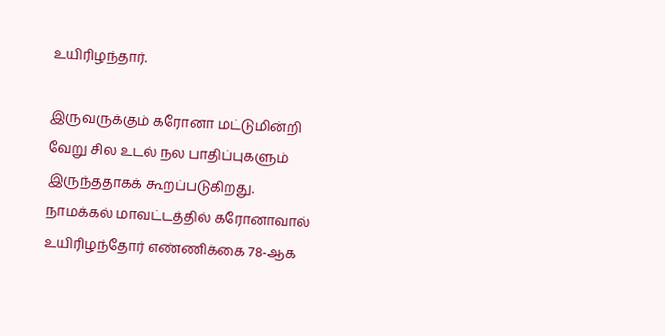உயிரிழந்தார்.

இருவருக்கும் கரோனா மட்டுமின்றி வேறு சில உடல் நல பாதிப்புகளும் இருந்ததாகக் கூறப்படுகிறது. நாமக்கல் மாவட்டத்தில் கரோனாவால் உயிரிழந்தோர் எண்ணிக்கை 78-ஆக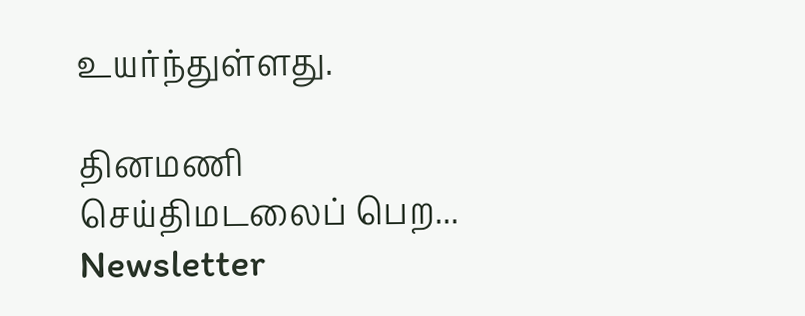உயர்ந்துள்ளது.

தினமணி செய்திமடலைப் பெற... Newsletter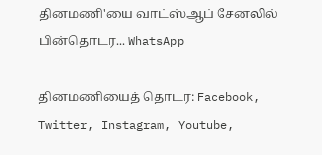தினமணி'யை வாட்ஸ்ஆப் சேனலில் பின்தொடர... WhatsApp

தினமணியைத் தொடர: Facebook, Twitter, Instagram, Youtube,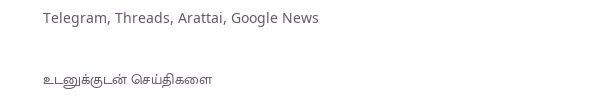Telegram, Threads, Arattai, Google News

உடனுக்குடன் செய்திகளை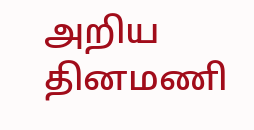அறிய தினமணி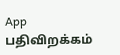App பதிவிறக்கம்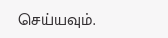செய்யவும்.